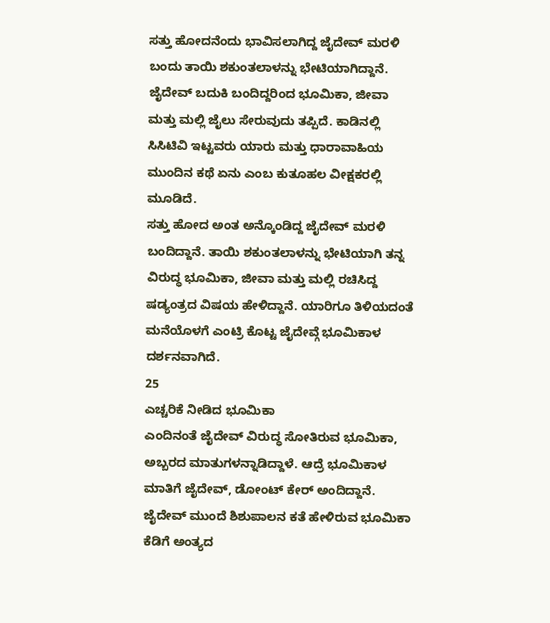ಸತ್ತು ಹೋದನೆಂದು ಭಾವಿಸಲಾಗಿದ್ದ ಜೈದೇವ್ ಮರಳಿ ಬಂದು ತಾಯಿ ಶಕುಂತಲಾಳನ್ನು ಭೇಟಿಯಾಗಿದ್ದಾನೆ. ಜೈದೇವ್ ಬದುಕಿ ಬಂದಿದ್ದರಿಂದ ಭೂಮಿಕಾ, ಜೀವಾ ಮತ್ತು ಮಲ್ಲಿ ಜೈಲು ಸೇರುವುದು ತಪ್ಪಿದೆ. ಕಾಡಿನಲ್ಲಿ ಸಿಸಿಟಿವಿ ಇಟ್ಟವರು ಯಾರು ಮತ್ತು ಧಾರಾವಾಹಿಯ ಮುಂದಿನ ಕಥೆ ಏನು ಎಂಬ ಕುತೂಹಲ ವೀಕ್ಷಕರಲ್ಲಿ ಮೂಡಿದೆ.
ಸತ್ತು ಹೋದ ಅಂತ ಅನ್ಕೊಂಡಿದ್ದ ಜೈದೇವ್ ಮರಳಿ ಬಂದಿದ್ದಾನೆ. ತಾಯಿ ಶಕುಂತಲಾಳನ್ನು ಭೇಟಿಯಾಗಿ ತನ್ನ ವಿರುದ್ಧ ಭೂಮಿಕಾ, ಜೀವಾ ಮತ್ತು ಮಲ್ಲಿ ರಚಿಸಿದ್ದ ಷಡ್ಯಂತ್ರದ ವಿಷಯ ಹೇಳಿದ್ದಾನೆ. ಯಾರಿಗೂ ತಿಳಿಯದಂತೆ ಮನೆಯೊಳಗೆ ಎಂಟ್ರಿ ಕೊಟ್ಟ ಜೈದೇವ್ಗೆ ಭೂಮಿಕಾಳ ದರ್ಶನವಾಗಿದೆ.
25
ಎಚ್ಚರಿಕೆ ನೀಡಿದ ಭೂಮಿಕಾ
ಎಂದಿನಂತೆ ಜೈದೇವ್ ವಿರುದ್ಧ ಸೋತಿರುವ ಭೂಮಿಕಾ, ಅಬ್ಬರದ ಮಾತುಗಳನ್ನಾಡಿದ್ದಾಳೆ. ಆದ್ರೆ ಭೂಮಿಕಾಳ ಮಾತಿಗೆ ಜೈದೇವ್, ಡೋಂಟ್ ಕೇರ್ ಅಂದಿದ್ದಾನೆ. ಜೈದೇವ್ ಮುಂದೆ ಶಿಶುಪಾಲನ ಕತೆ ಹೇಳಿರುವ ಭೂಮಿಕಾ ಕೆಡಿಗೆ ಅಂತ್ಯದ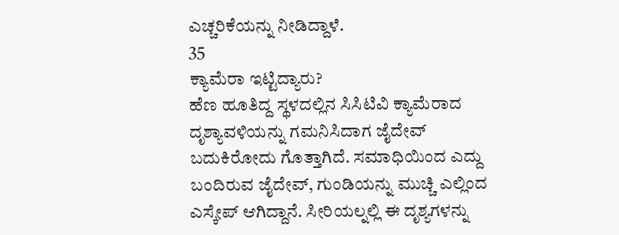ಎಚ್ಚರಿಕೆಯನ್ನು ನೀಡಿದ್ದಾಳೆ.
35
ಕ್ಯಾಮೆರಾ ಇಟ್ಟಿದ್ಯಾರು?
ಹೆಣ ಹೂತಿದ್ದ ಸ್ಥಳದಲ್ಲಿನ ಸಿಸಿಟಿವಿ ಕ್ಯಾಮೆರಾದ ದೃಶ್ಯಾವಳಿಯನ್ನು ಗಮನಿಸಿದಾಗ ಜೈದೇವ್ ಬದುಕಿರೋದು ಗೊತ್ತಾಗಿದೆ. ಸಮಾಧಿಯಿಂದ ಎದ್ದು ಬಂದಿರುವ ಜೈದೇವ್, ಗುಂಡಿಯನ್ನು ಮುಚ್ಚಿ ಎಲ್ಲಿಂದ ಎಸ್ಕೇಪ್ ಆಗಿದ್ದಾನೆ. ಸೀರಿಯಲ್ನಲ್ಲಿ ಈ ದೃಶ್ಯಗಳನ್ನು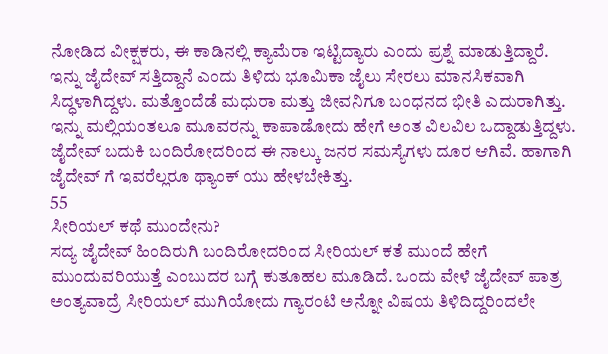ನೋಡಿದ ವೀಕ್ಷಕರು, ಈ ಕಾಡಿನಲ್ಲಿ ಕ್ಯಾಮೆರಾ ಇಟ್ಟಿದ್ಯಾರು ಎಂದು ಪ್ರಶ್ನೆ ಮಾಡುತ್ತಿದ್ದಾರೆ.
ಇನ್ನು ಜೈದೇವ್ ಸತ್ತಿದ್ದಾನೆ ಎಂದು ತಿಳಿದು ಭೂಮಿಕಾ ಜೈಲು ಸೇರಲು ಮಾನಸಿಕವಾಗಿ ಸಿದ್ಧಳಾಗಿದ್ದಳು. ಮತ್ತೊಂದೆಡೆ ಮಧುರಾ ಮತ್ತು ಜೀವನಿಗೂ ಬಂಧನದ ಭೀತಿ ಎದುರಾಗಿತ್ತು. ಇನ್ನು ಮಲ್ಲಿಯಂತಲೂ ಮೂವರನ್ನು ಕಾಪಾಡೋದು ಹೇಗೆ ಅಂತ ವಿಲವಿಲ ಒದ್ದಾಡುತ್ತಿದ್ದಳು. ಜೈದೇವ್ ಬದುಕಿ ಬಂದಿರೋದರಿಂದ ಈ ನಾಲ್ಕು ಜನರ ಸಮಸ್ಯೆಗಳು ದೂರ ಆಗಿವೆ. ಹಾಗಾಗಿ ಜೈದೇವ್ ಗೆ ಇವರೆಲ್ಲರೂ ಥ್ಯಾಂಕ್ ಯು ಹೇಳಬೇಕಿತ್ತು.
55
ಸೀರಿಯಲ್ ಕಥೆ ಮುಂದೇನು?
ಸದ್ಯ ಜೈದೇವ್ ಹಿಂದಿರುಗಿ ಬಂದಿರೋದರಿಂದ ಸೀರಿಯಲ್ ಕತೆ ಮುಂದೆ ಹೇಗೆ ಮುಂದುವರಿಯುತ್ತೆ ಎಂಬುದರ ಬಗ್ಗೆ ಕುತೂಹಲ ಮೂಡಿದೆ. ಒಂದು ವೇಳೆ ಜೈದೇವ್ ಪಾತ್ರ ಅಂತ್ಯವಾದ್ರೆ ಸೀರಿಯಲ್ ಮುಗಿಯೋದು ಗ್ಯಾರಂಟಿ ಅನ್ನೋ ವಿಷಯ ತಿಳಿದಿದ್ದರಿಂದಲೇ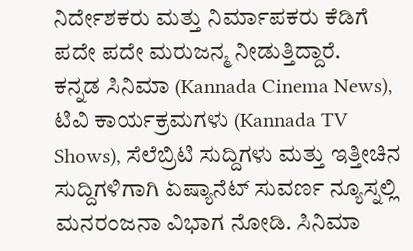ನಿರ್ದೇಶಕರು ಮತ್ತು ನಿರ್ಮಾಪಕರು ಕೆಡಿಗೆ ಪದೇ ಪದೇ ಮರುಜನ್ಮ ನೀಡುತ್ತಿದ್ದಾರೆ.
ಕನ್ನಡ ಸಿನಿಮಾ (Kannada Cinema News), ಟಿವಿ ಕಾರ್ಯಕ್ರಮಗಳು (Kannada TV Shows), ಸೆಲೆಬ್ರಿಟಿ ಸುದ್ದಿಗಳು ಮತ್ತು ಇತ್ತೀಚಿನ ಸುದ್ದಿಗಳಿಗಾಗಿ ಏಷ್ಯಾನೆಟ್ ಸುವರ್ಣ ನ್ಯೂಸ್ನಲ್ಲಿ ಮನರಂಜನಾ ವಿಭಾಗ ನೋಡಿ. ಸಿನಿಮಾ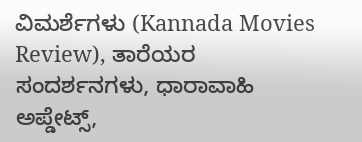ವಿಮರ್ಶೆಗಳು (Kannada Movies Review), ತಾರೆಯರ ಸಂದರ್ಶನಗಳು, ಧಾರಾವಾಹಿ ಅಪ್ಡೇಟ್ಸ್,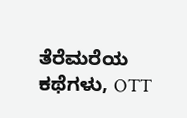ತೆರೆಮರೆಯ ಕಥೆಗಳು, OTT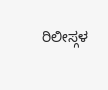ರಿಲೀಸ್ಗಳ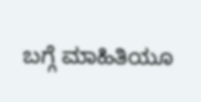ಬಗ್ಗೆ ಮಾಹಿತಿಯೂ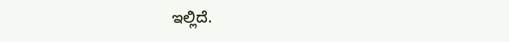ಇಲ್ಲಿದೆ.